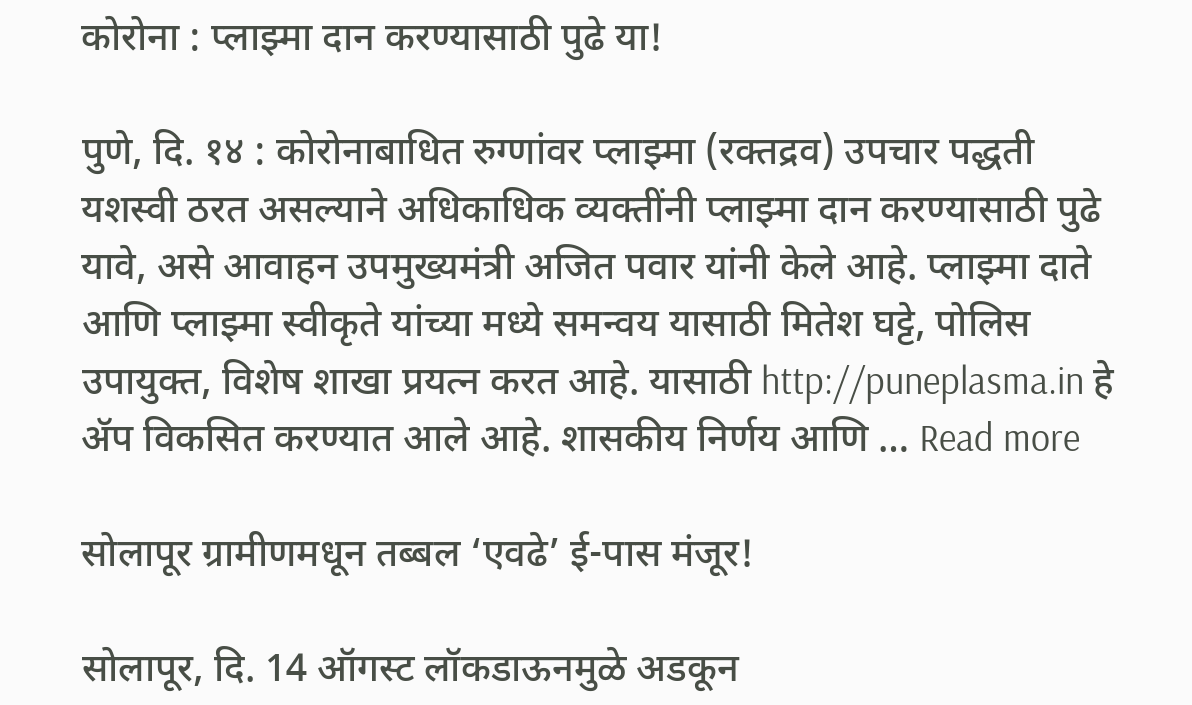कोरोना : प्लाझ्मा दान करण्यासाठी पुढे या!

पुणे, दि. १४ : कोरोनाबाधित रुग्णांवर प्लाझ्मा (रक्तद्रव) उपचार पद्धती यशस्वी ठरत असल्याने अधिकाधिक व्यक्तींनी प्लाझ्मा दान करण्यासाठी पुढे यावे, असे आवाहन उपमुख्यमंत्री अजित पवार यांनी केले आहे. प्लाझ्मा दाते आणि प्लाझ्मा स्वीकृते यांच्या मध्ये समन्वय यासाठी मितेश घट्टे, पोलिस उपायुक्त, विशेष शाखा प्रयत्न करत आहे. यासाठी http://puneplasma.in हे ॲप विकसित करण्यात आले आहे. शासकीय निर्णय आणि … Read more

सोलापूर ग्रामीणमधून तब्बल ‘एवढे’ ई-पास मंजूर!

सोलापूर, दि. 14 ऑगस्ट लॉकडाऊनमुळे अडकून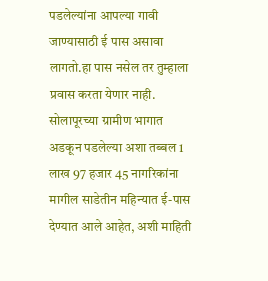पडलेल्यांना आपल्या गावी जाण्यासाठी ई पास असावा लागतो.हा पास नसेल तर तुम्हाला प्रवास करता येणार नाही. सोलापूरच्या ग्रामीण भागात अडकून पडलेल्या अशा तब्बल 1 लाख 97 हजार 45 नागरिकांना मागील साडेतीन महिन्यात ई-पास देण्यात आले आहेत, अशी माहिती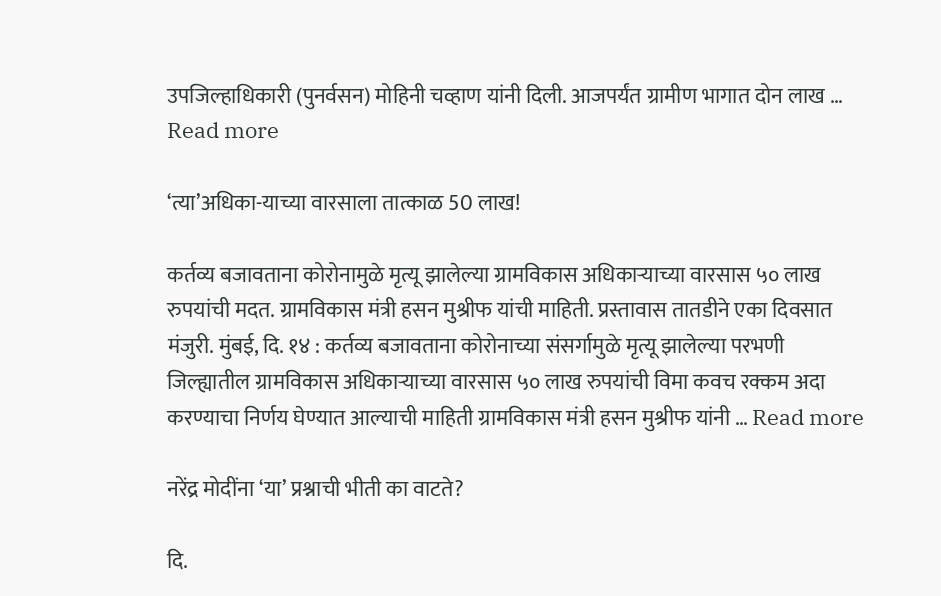उपजिल्हाधिकारी (पुनर्वसन) मोहिनी चव्हाण यांनी दिली. आजपर्यंत ग्रामीण भागात दोन लाख … Read more

‘त्या’अधिका-याच्या वारसाला तात्काळ 50 लाख!

कर्तव्य बजावताना कोरोनामुळे मृत्यू झालेल्या ग्रामविकास अधिकाऱ्याच्या वारसास ५० लाख रुपयांची मदत. ग्रामविकास मंत्री हसन मुश्रीफ यांची माहिती. प्रस्तावास तातडीने एका दिवसात मंजुरी. मुंबई, दि. १४ : कर्तव्य बजावताना कोरोनाच्या संसर्गामुळे मृत्यू झालेल्या परभणी जिल्ह्यातील ग्रामविकास अधिकाऱ्याच्या वारसास ५० लाख रुपयांची विमा कवच रक्कम अदा करण्याचा निर्णय घेण्यात आल्याची माहिती ग्रामविकास मंत्री हसन मुश्रीफ यांनी … Read more

नरेंद्र मोदींना ‘या’ प्रश्नाची भीती का वाटते?

दि.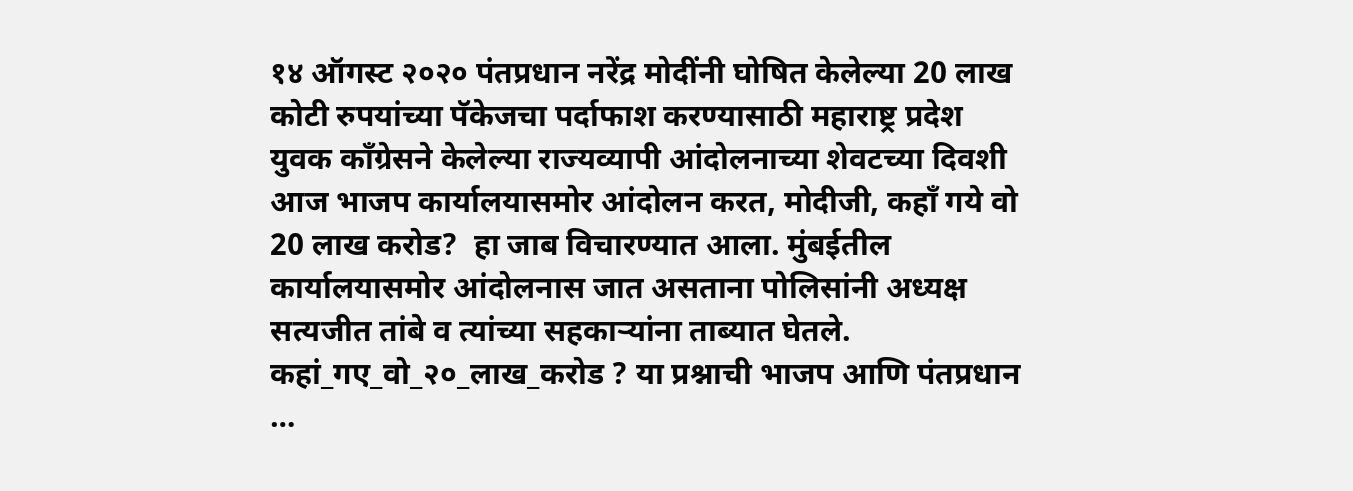१४ ऑगस्ट २०२० पंतप्रधान नरेंद्र मोदींनी घोषित केलेल्या 20 लाख कोटी रुपयांच्या पॅकेजचा पर्दाफाश करण्यासाठी महाराष्ट्र प्रदेश युवक काँग्रेसने केलेल्या राज्यव्यापी आंदोलनाच्या शेवटच्या दिवशी आज भाजप कार्यालयासमोर आंदोलन करत, मोदीजी, कहाँ गये वो 20 लाख करोड?  हा जाब विचारण्यात आला. मुंबईतील कार्यालयासमोर आंदोलनास जात असताना पोलिसांनी अध्यक्ष सत्यजीत तांबे व त्यांच्या सहकाऱ्यांना ताब्यात घेतले. कहां_गए_वो_२०_लाख_करोड ? या प्रश्नाची भाजप आणि पंतप्रधान …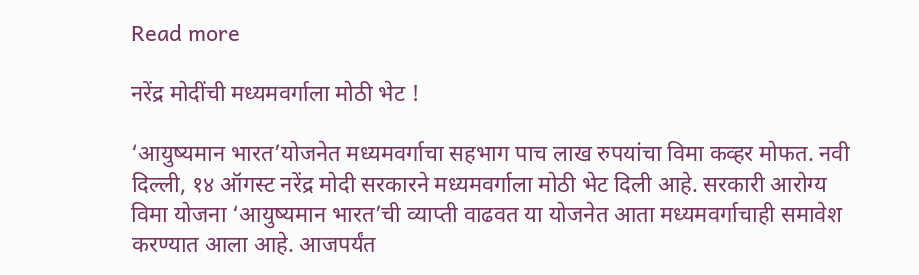Read more

नरेंद्र मोदींची मध्यमवर्गाला मोठी भेट !

‘आयुष्यमान भारत’योजनेत मध्यमवर्गाचा सहभाग पाच लाख रुपयांचा विमा कव्हर मोफत. नवी दिल्ली, १४ ऑगस्ट नरेंद्र मोदी सरकारने मध्यमवर्गाला मोठी भेट दिली आहे. सरकारी आरोग्य विमा योजना ‘आयुष्यमान भारत’ची व्याप्ती वाढवत या योजनेत आता मध्यमवर्गाचाही समावेश करण्यात आला आहे. आजपर्यंत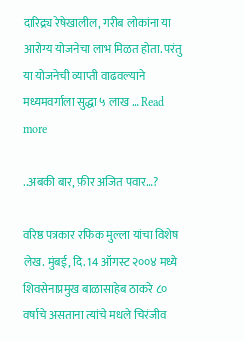दारिद्र्य रेषेखालील, गरीब लोकांना या आरोग्य योजनेचा लाभ मिळत होता. परंतु या योजनेची व्याप्ती वाढवल्याने मध्यमवर्गाला सुद्धा ५ लाख … Read more

..अबकी बार, फ़ीर अजित पवार…?

वरिष्ठ पत्रकार रफिक मुल्ला यांचा विशेष लेख. मुंबई, दि. 14 ऑगस्ट २००४ मध्ये शिवसेनाप्रमुख बाळासाहेब ठाकरे ८० वर्षाचे असताना त्यांचे मधले चिरंजीव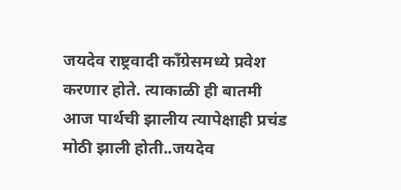जयदेव राष्ट्रवादी कॉंग्रेसमध्ये प्रवेश करणार होते. त्याकाळी ही बातमी आज पार्थची झालीय त्यापेक्षाही प्रचंड मोठी झाली होती..जयदेव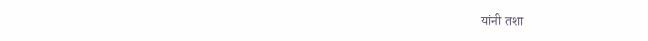यांनी तशा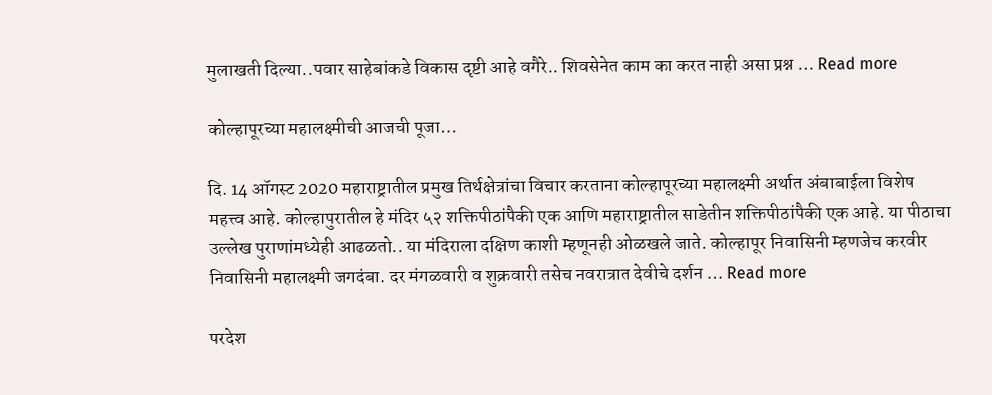मुलाखती दिल्या..पवार साहेबांकडे विकास दृष्टी आहे वगैरे.. शिवसेनेत काम का करत नाही असा प्रश्न … Read more

कोल्हापूरच्या महालक्ष्मीची आजची पूजा…

दि. 14 ऑगस्ट 2020 महाराष्ट्रातील प्रमुख तिर्थक्षेत्रांचा विचार करताना कोल्हापूरच्या महालक्ष्मी अर्थात अंबाबाईला विशेष महत्त्व आहे. कोल्हापुरातील हे मंदिर ५२ शक्तिपीठांपैकी एक आणि महाराष्ट्रातील साडेतीन शक्तिपीठांपैकी एक आहे. या पीठाचा उल्लेख पुराणांमध्येही आढळतो.. या मंदिराला दक्षिण काशी म्हणूनही ओळखले जाते. कोल्हापूर निवासिनी म्हणजेच करवीर निवासिनी महालक्ष्मी जगदंबा. दर मंगळवारी व शुक्रवारी तसेच नवरात्रात देवीचे दर्शन … Read more

परदेश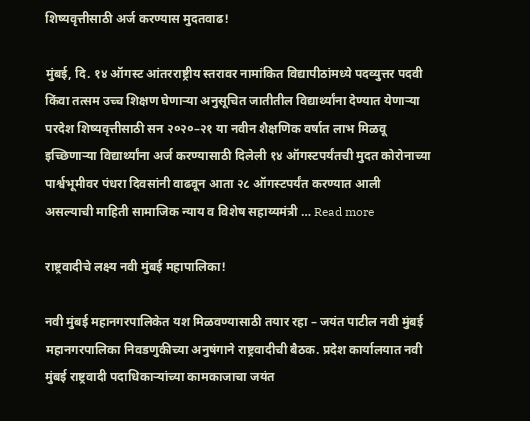शिष्यवृत्तीसाठी अर्ज करण्यास मुदतवाढ!

मुंबई, दि. १४ ऑगस्ट आंतरराष्ट्रीय स्तरावर नामांकित विद्यापीठांमध्ये पदव्युत्तर पदवी किंवा तत्सम उच्च शिक्षण घेणाऱ्या अनुसूचित जातीतील विद्यार्थ्यांना देण्यात येणाऱ्या परदेश शिष्यवृत्तीसाठी सन २०२०–२१ या नवीन शैक्षणिक वर्षात लाभ मिळवू इच्छिणाऱ्या विद्यार्थ्यांना अर्ज करण्यासाठी दिलेली १४ ऑगस्टपर्यंतची मुदत कोरोनाच्या पार्श्वभूमीवर पंधरा दिवसांनी वाढवून आता २८ ऑगस्टपर्यंत करण्यात आली असल्याची माहिती सामाजिक न्याय व विशेष सहाय्यमंत्री … Read more

राष्ट्रवादीचे लक्ष्य नवी मुंबई महापालिका!

नवी मुंबई महानगरपालिकेत यश मिळवण्यासाठी तयार रहा – जयंत पाटील नवी मुंबई महानगरपालिका निवडणुकीच्या अनुषंगाने राष्ट्रवादीची बैठक. प्रदेश कार्यालयात नवी मुंबई राष्ट्रवादी पदाधिकाऱ्यांच्या कामकाजाचा जयंत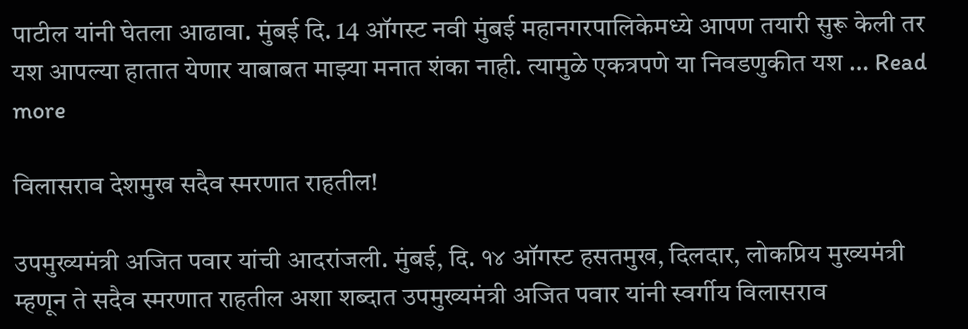पाटील यांनी घेतला आढावा. मुंबई दि. 14 ऑगस्ट नवी मुंबई महानगरपालिकेमध्ये आपण तयारी सुरू केली तर यश आपल्या हातात येणार याबाबत माझ्या मनात शंका नाही. त्यामुळे एकत्रपणे या निवडणुकीत यश … Read more

विलासराव देशमुख सदैव स्मरणात राहतील!

उपमुख्यमंत्री अजित पवार यांची आदरांजली. मुंबई, दि. १४ ऑगस्ट हसतमुख, दिलदार, लोकप्रिय मुख्यमंत्री म्हणून ते सदैव स्मरणात राहतील अशा शब्दात उपमुख्यमंत्री अजित पवार यांनी स्वर्गीय विलासराव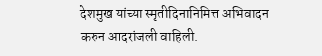देशमुख यांच्या स्मृतीदिनानिमित्त अभिवादन करुन आदरांजली वाहिली.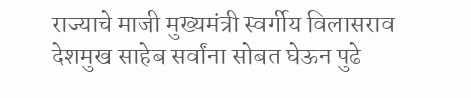राज्याचे माजी मुख्यमंत्री स्वर्गीय विलासराव देशमुख साहेब सर्वांना सोबत घेऊन पुढे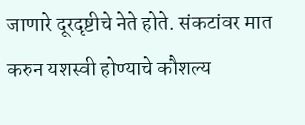जाणारे दूरदृष्टीचे नेते होते. संकटांवर मात करुन यशस्वी होण्याचे कौशल्य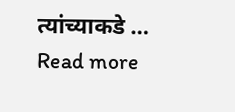त्यांच्याकडे … Read more